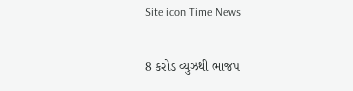Site icon Time News

8 કરોડ વ્યુઝથી ભાજપ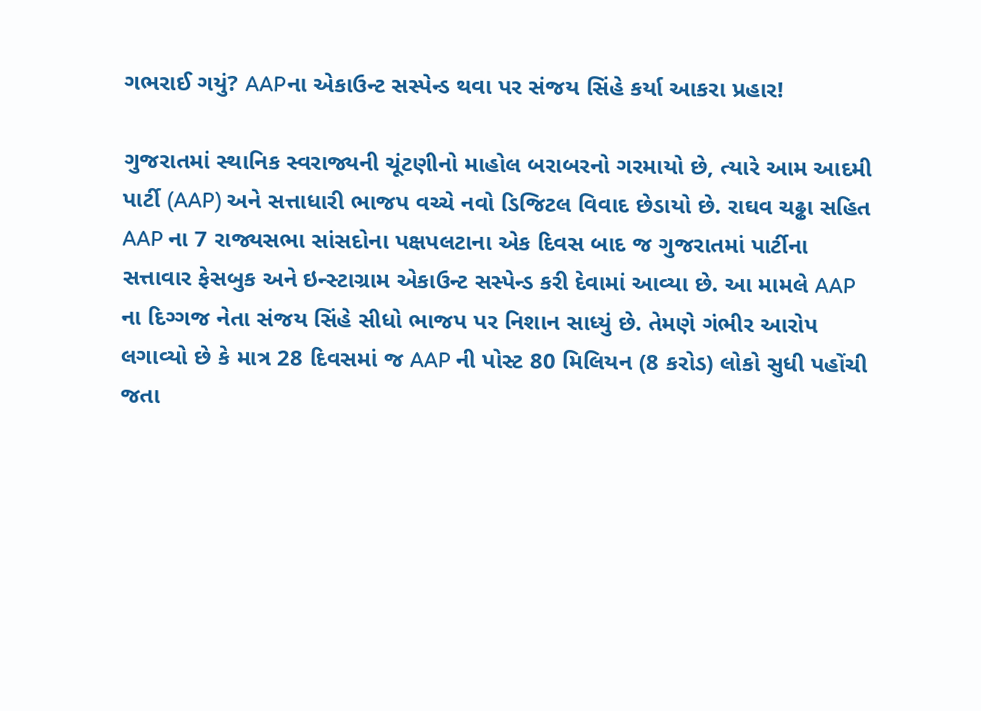ગભરાઈ ગયું? AAPના એકાઉન્ટ સસ્પેન્ડ થવા પર સંજય સિંહે કર્યા આકરા પ્રહાર!

ગુજરાતમાં સ્થાનિક સ્વરાજ્યની ચૂંટણીનો માહોલ બરાબરનો ગરમાયો છે, ત્યારે આમ આદમી પાર્ટી (AAP) અને સત્તાધારી ભાજપ વચ્ચે નવો ડિજિટલ વિવાદ છેડાયો છે. રાઘવ ચઢ્ઢા સહિત AAP ના 7 રાજ્યસભા સાંસદોના પક્ષપલટાના એક દિવસ બાદ જ ગુજરાતમાં પાર્ટીના સત્તાવાર ફેસબુક અને ઇન્સ્ટાગ્રામ એકાઉન્ટ સસ્પેન્ડ કરી દેવામાં આવ્યા છે. આ મામલે AAP ના દિગ્ગજ નેતા સંજય સિંહે સીધો ભાજપ પર નિશાન સાધ્યું છે. તેમણે ગંભીર આરોપ લગાવ્યો છે કે માત્ર 28 દિવસમાં જ AAP ની પોસ્ટ 80 મિલિયન (8 કરોડ) લોકો સુધી પહોંચી જતા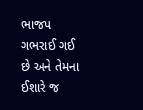ભાજપ ગભરાઈ ગઈ છે અને તેમના ઈશારે જ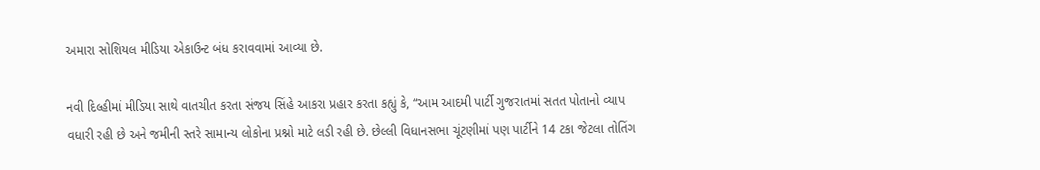અમારા સોશિયલ મીડિયા એકાઉન્ટ બંધ કરાવવામાં આવ્યા છે.

નવી દિલ્હીમાં મીડિયા સાથે વાતચીત કરતા સંજય સિંહે આકરા પ્રહાર કરતા કહ્યું કે, “આમ આદમી પાર્ટી ગુજરાતમાં સતત પોતાનો વ્યાપ વધારી રહી છે અને જમીની સ્તરે સામાન્ય લોકોના પ્રશ્નો માટે લડી રહી છે. છેલ્લી વિધાનસભા ચૂંટણીમાં પણ પાર્ટીને 14 ટકા જેટલા તોતિંગ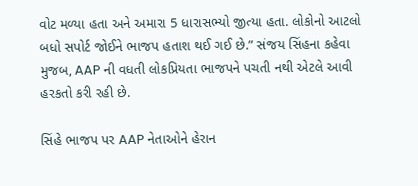વોટ મળ્યા હતા અને અમારા 5 ધારાસભ્યો જીત્યા હતા. લોકોનો આટલો બધો સપોર્ટ જોઈને ભાજપ હતાશ થઈ ગઈ છે.” સંજય સિંહના કહેવા મુજબ, AAP ની વધતી લોકપ્રિયતા ભાજપને પચતી નથી એટલે આવી હરકતો કરી રહી છે.

સિંહે ભાજપ પર AAP નેતાઓને હેરાન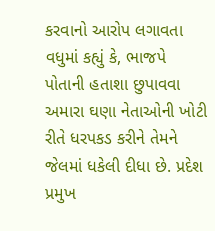કરવાનો આરોપ લગાવતા વધુમાં કહ્યું કે, ભાજપે પોતાની હતાશા છુપાવવા અમારા ઘણા નેતાઓની ખોટી રીતે ધરપકડ કરીને તેમને જેલમાં ધકેલી દીધા છે. પ્રદેશ પ્રમુખ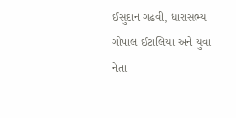ઈસુદાન ગઢવી, ધારાસભ્ય ગોપાલ ઈટાલિયા અને યુવા નેતા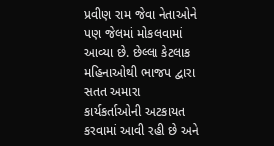પ્રવીણ રામ જેવા નેતાઓને પણ જેલમાં મોકલવામાં આવ્યા છે. છેલ્લા કેટલાક મહિનાઓથી ભાજપ દ્વારા સતત અમારા કાર્યકર્તાઓની અટકાયત કરવામાં આવી રહી છે અને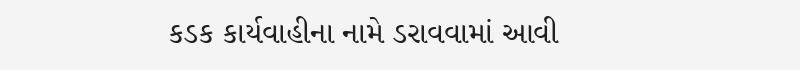કડક કાર્યવાહીના નામે ડરાવવામાં આવી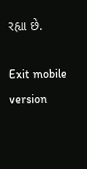રહ્યા છે.

Exit mobile version